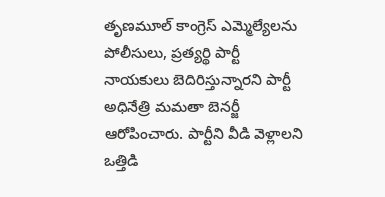తృణమూల్ కాంగ్రెస్ ఎమ్మెల్యేలను పోలీసులు, ప్రత్యర్థి పార్టీ నాయకులు బెదిరిస్తున్నారని పార్టీ అధినేత్రి మమతా బెనర్జీ ఆరోపించారు. పార్టీని వీడి వెళ్లాలని ఒత్తిడి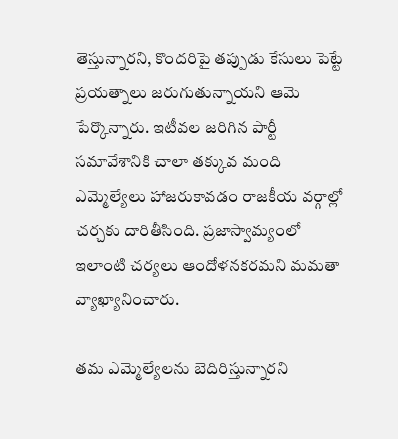తెస్తున్నారని, కొందరిపై తప్పుడు కేసులు పెట్టే ప్రయత్నాలు జరుగుతున్నాయని ఆమె పేర్కొన్నారు. ఇటీవల జరిగిన పార్టీ సమావేశానికి చాలా తక్కువ మంది ఎమ్మెల్యేలు హాజరుకావడం రాజకీయ వర్గాల్లో చర్చకు దారితీసింది. ప్రజాస్వామ్యంలో ఇలాంటి చర్యలు ఆందోళనకరమని మమతా వ్యాఖ్యానించారు.

తమ ఎమ్మెల్యేలను బెదిరిస్తున్నారని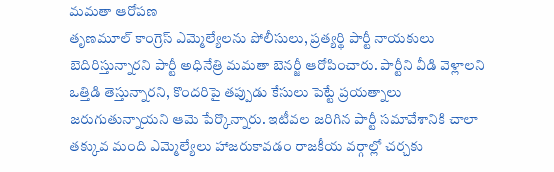మమతా ఆరోపణ
తృణమూల్ కాంగ్రెస్ ఎమ్మెల్యేలను పోలీసులు, ప్రత్యర్థి పార్టీ నాయకులు బెదిరిస్తున్నారని పార్టీ అధినేత్రి మమతా బెనర్జీ ఆరోపించారు. పార్టీని వీడి వెళ్లాలని ఒత్తిడి తెస్తున్నారని, కొందరిపై తప్పుడు కేసులు పెట్టే ప్రయత్నాలు జరుగుతున్నాయని ఆమె పేర్కొన్నారు. ఇటీవల జరిగిన పార్టీ సమావేశానికి చాలా తక్కువ మంది ఎమ్మెల్యేలు హాజరుకావడం రాజకీయ వర్గాల్లో చర్చకు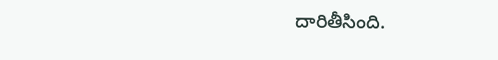దారితీసింది.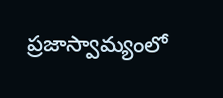ప్రజాస్వామ్యంలో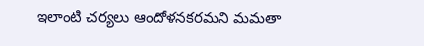ఇలాంటి చర్యలు ఆందోళనకరమని మమతా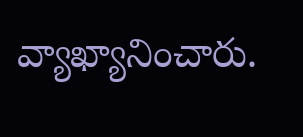వ్యాఖ్యానించారు.